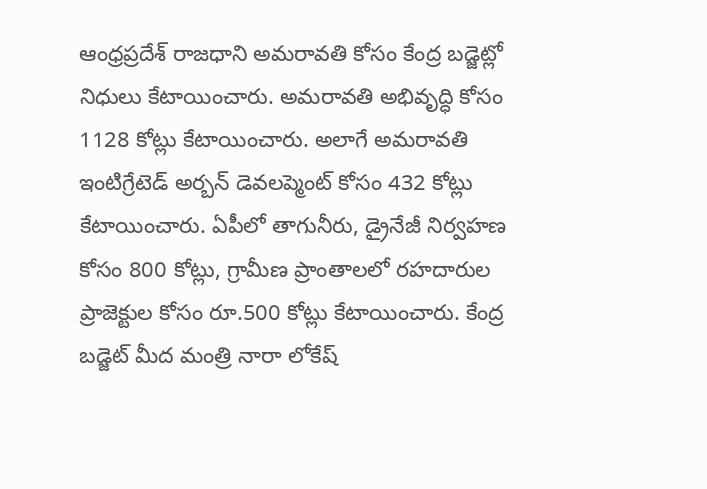ఆంధ్రప్రదేశ్ రాజధాని అమరావతి కోసం కేంద్ర బడ్జెట్లో నిధులు కేటాయించారు. అమరావతి అభివృద్ధి కోసం 1128 కోట్లు కేటాయించారు. అలాగే అమరావతి ఇంటిగ్రేటెడ్ అర్బన్ డెవలప్మెంట్ కోసం 432 కోట్లు కేటాయించారు. ఏపీలో తాగునీరు, డ్రైనేజీ నిర్వహణ కోసం 800 కోట్లు, గ్రామీణ ప్రాంతాలలో రహదారుల ప్రాజెక్టుల కోసం రూ.500 కోట్లు కేటాయించారు. కేంద్ర బడ్జెట్ మీద మంత్రి నారా లోకేష్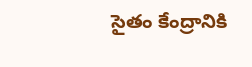సైతం కేంద్రానికి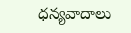ధన్యవాదాలు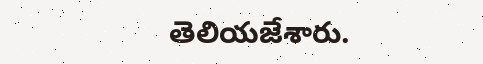తెలియజేశారు.